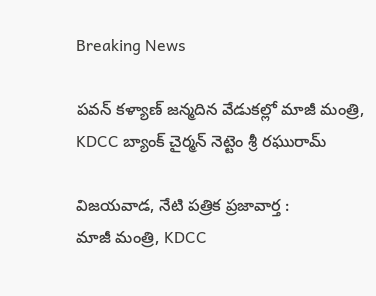Breaking News

పవన్ కళ్యాణ్ జన్మదిన వేడుకల్లో మాజీ మంత్రి, KDCC బ్యాంక్ చైర్మన్ నెట్టెం శ్రీ రఘురామ్

విజయవాడ, నేటి పత్రిక ప్రజావార్త :
మాజీ మంత్రి, KDCC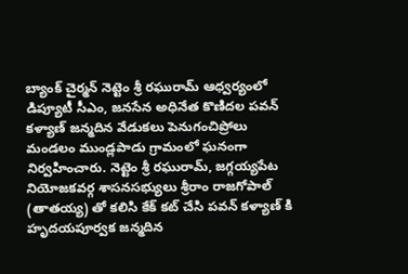బ్యాంక్ చైర్మన్ నెట్టెం శ్రీ రఘురామ్ ఆధ్వర్యంలో డిప్యూటీ సీఎం, జనసేన అధినేత కొణిదల పవన్ కళ్యాణ్ జన్మదిన వేడుకలు పెనుగంచిప్రోలు మండలం ముండ్లపాడు గ్రామంలో ఘనంగా నిర్వహించారు. నెట్టెం శ్రీ రఘురామ్, జగ్గయ్యపేట నియోజకవర్గ శాసనసభ్యులు శ్రీరాం రాజగోపాల్ (తాతయ్య) తో కలిసి కేక్ కట్ చేసి పవన్ కళ్యాణ్ కి హృదయపూర్వక జన్మదిన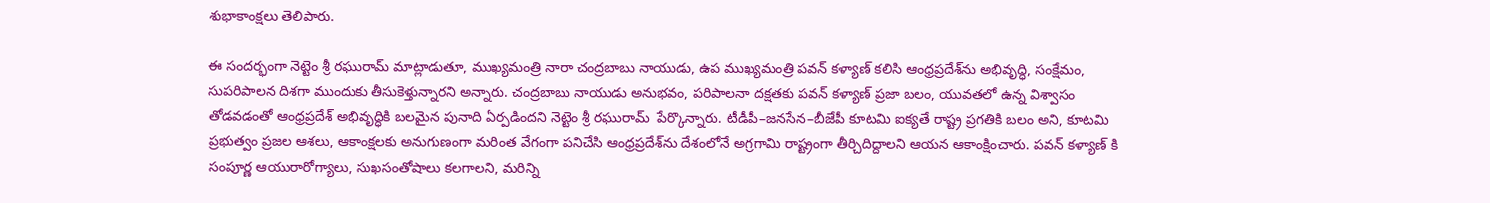శుభాకాంక్షలు తెలిపారు.

ఈ సందర్భంగా నెట్టెం శ్రీ రఘురామ్ మాట్లాడుతూ, ముఖ్యమంత్రి నారా చంద్రబాబు నాయుడు, ఉప ముఖ్యమంత్రి పవన్ కళ్యాణ్ కలిసి ఆంధ్రప్రదేశ్‌ను అభివృద్ధి, సంక్షేమం, సుపరిపాలన దిశగా ముందుకు తీసుకెళ్తున్నారని అన్నారు. చంద్రబాబు నాయుడు అనుభవం, పరిపాలనా దక్షతకు పవన్ కళ్యాణ్ ప్రజా బలం, యువతలో ఉన్న విశ్వాసం తోడవడంతో ఆంధ్రప్రదేశ్ అభివృద్ధికి బలమైన పునాది ఏర్పడిందని నెట్టెం శ్రీ రఘురామ్  పేర్కొన్నారు. టీడీపీ–జనసేన–బీజేపీ కూటమి ఐక్యతే రాష్ట్ర ప్రగతికి బలం అని, కూటమి ప్రభుత్వం ప్రజల ఆశలు, ఆకాంక్షలకు అనుగుణంగా మరింత వేగంగా పనిచేసి ఆంధ్రప్రదేశ్‌ను దేశంలోనే అగ్రగామి రాష్ట్రంగా తీర్చిదిద్దాలని ఆయన ఆకాంక్షించారు. పవన్ కళ్యాణ్ కి సంపూర్ణ ఆయురారోగ్యాలు, సుఖసంతోషాలు కలగాలని, మరిన్ని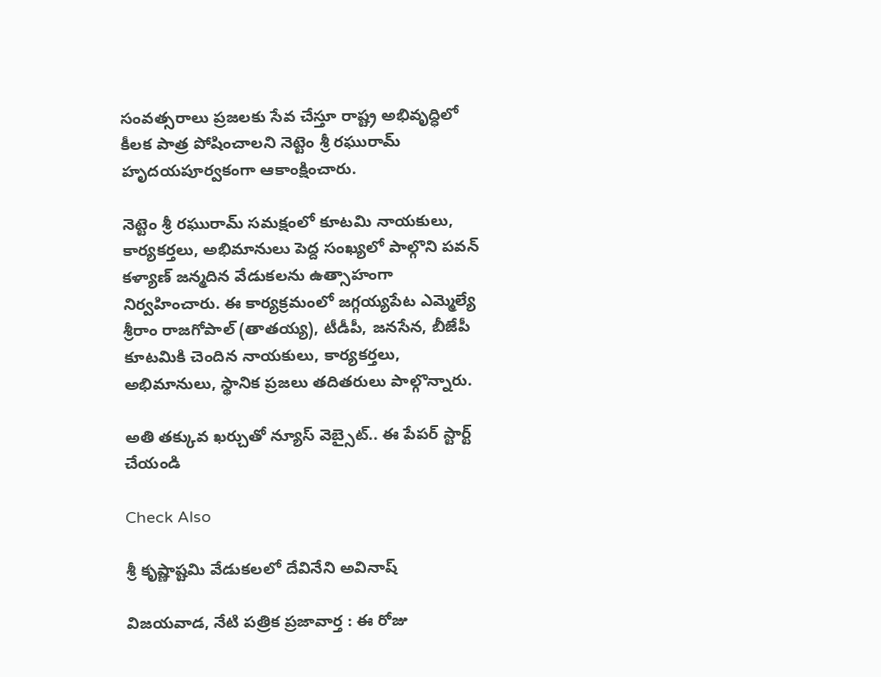సంవత్సరాలు ప్రజలకు సేవ చేస్తూ రాష్ట్ర అభివృద్ధిలో కీలక పాత్ర పోషించాలని నెట్టెం శ్రీ రఘురామ్  హృదయపూర్వకంగా ఆకాంక్షించారు.

నెట్టెం శ్రీ రఘురామ్ సమక్షంలో కూటమి నాయకులు, కార్యకర్తలు, అభిమానులు పెద్ద సంఖ్యలో పాల్గొని పవన్ కళ్యాణ్ జన్మదిన వేడుకలను ఉత్సాహంగా నిర్వహించారు. ఈ కార్యక్రమంలో జగ్గయ్యపేట ఎమ్మెల్యే శ్రీరాం రాజగోపాల్ (తాతయ్య), టీడీపీ, జనసేన, బీజేపీ కూటమికి చెందిన నాయకులు, కార్యకర్తలు, అభిమానులు, స్థానిక ప్రజలు తదితరులు పాల్గొన్నారు.

అతి తక్కువ ఖర్చుతో న్యూస్ వెబ్సైట్.. ఈ పేపర్ స్టార్ట్ చేయండి

Check Also

శ్రీ కృష్ణాష్టమి వేడుకలలో దేవినేని అవినాష్

విజయవాడ, నేటి పత్రిక ప్రజావార్త : ఈ రోజు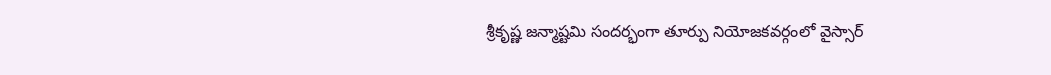శ్రీకృష్ణ జన్మాష్టమి సందర్భంగా తూర్పు నియోజకవర్గంలో వైస్సార్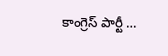కాంగ్రెస్ పార్టీ …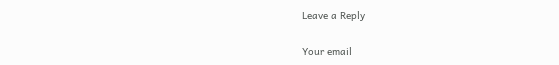Leave a Reply

Your email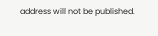address will not be published.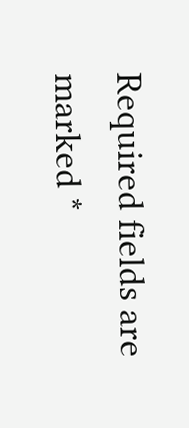Required fields are marked *